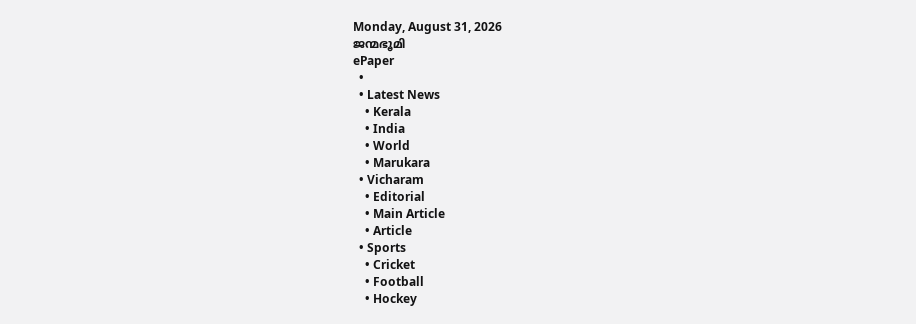Monday, August 31, 2026
ജന്മഭൂമി
ePaper
  •
  • Latest News
    • Kerala
    • India
    • World
    • Marukara
  • Vicharam
    • Editorial
    • Main Article
    • Article
  • Sports
    • Cricket
    • Football
    • Hockey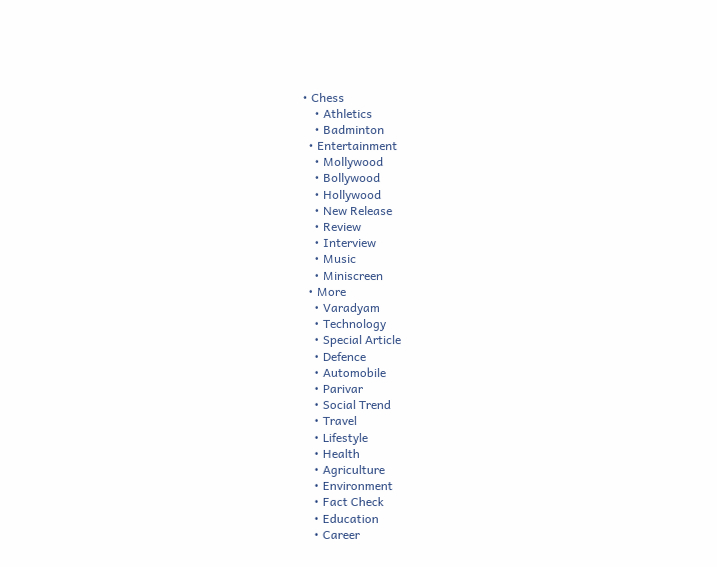• Chess
    • Athletics
    • Badminton
  • Entertainment
    • Mollywood
    • Bollywood
    • Hollywood
    • New Release
    • Review
    • Interview
    • Music
    • Miniscreen
  • More
    • Varadyam
    • Technology
    • Special Article
    • Defence
    • Automobile
    • Parivar
    • Social Trend
    • Travel
    • Lifestyle
    • Health
    • Agriculture
    • Environment
    • Fact Check
    • Education
    • Career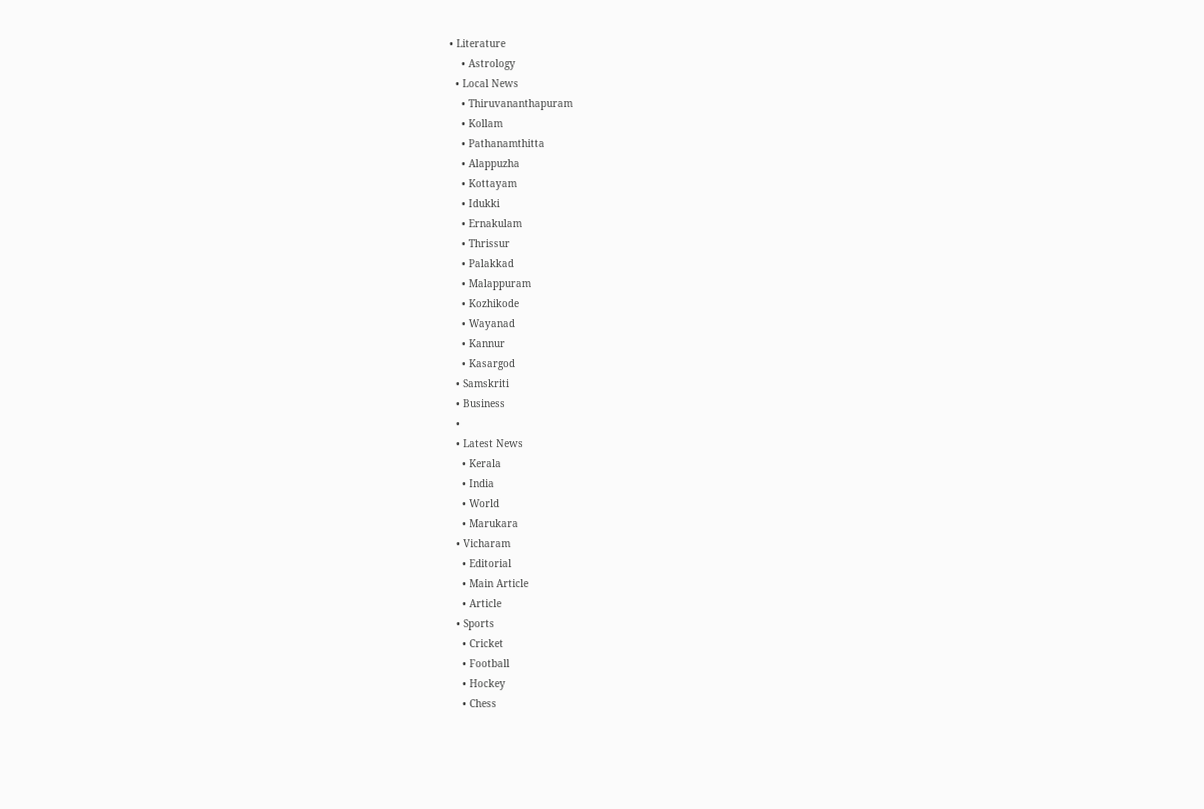• Literature
    • Astrology
  • Local News
    • Thiruvananthapuram
    • Kollam
    • Pathanamthitta
    • Alappuzha
    • Kottayam
    • Idukki
    • Ernakulam
    • Thrissur
    • Palakkad
    • Malappuram
    • Kozhikode
    • Wayanad
    • Kannur
    • Kasargod
  • Samskriti
  • Business
  •
  • Latest News
    • Kerala
    • India
    • World
    • Marukara
  • Vicharam
    • Editorial
    • Main Article
    • Article
  • Sports
    • Cricket
    • Football
    • Hockey
    • Chess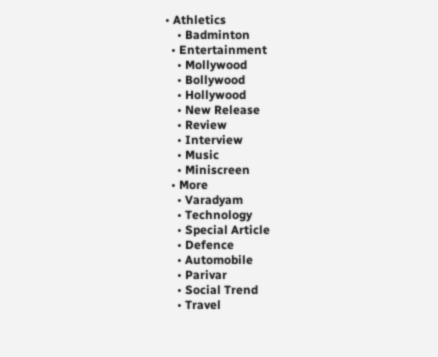• Athletics
    • Badminton
  • Entertainment
    • Mollywood
    • Bollywood
    • Hollywood
    • New Release
    • Review
    • Interview
    • Music
    • Miniscreen
  • More
    • Varadyam
    • Technology
    • Special Article
    • Defence
    • Automobile
    • Parivar
    • Social Trend
    • Travel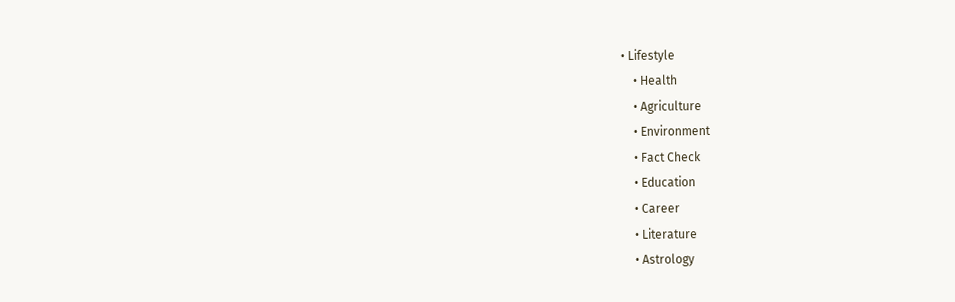• Lifestyle
    • Health
    • Agriculture
    • Environment
    • Fact Check
    • Education
    • Career
    • Literature
    • Astrology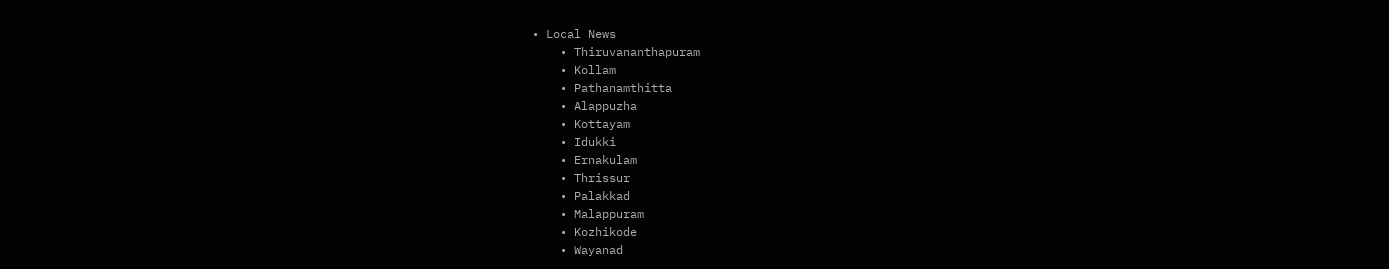• Local News
    • Thiruvananthapuram
    • Kollam
    • Pathanamthitta
    • Alappuzha
    • Kottayam
    • Idukki
    • Ernakulam
    • Thrissur
    • Palakkad
    • Malappuram
    • Kozhikode
    • Wayanad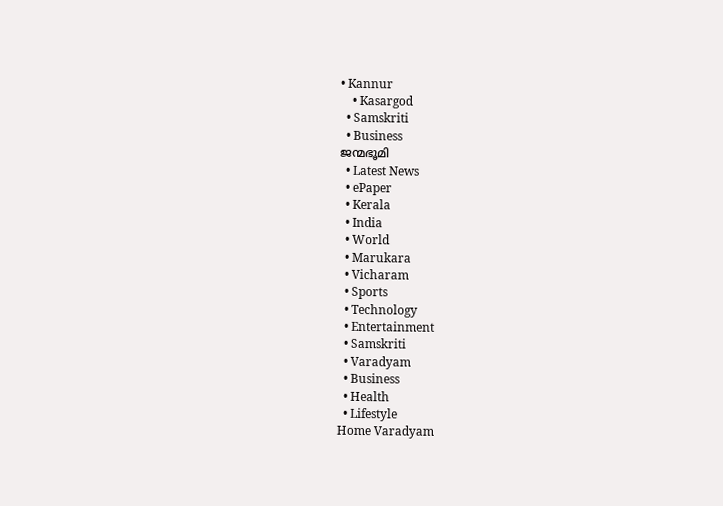• Kannur
    • Kasargod
  • Samskriti
  • Business
ജന്മഭൂമി
  • Latest News
  • ePaper
  • Kerala
  • India
  • World
  • Marukara
  • Vicharam
  • Sports
  • Technology
  • Entertainment
  • Samskriti
  • Varadyam
  • Business
  • Health
  • Lifestyle
Home Varadyam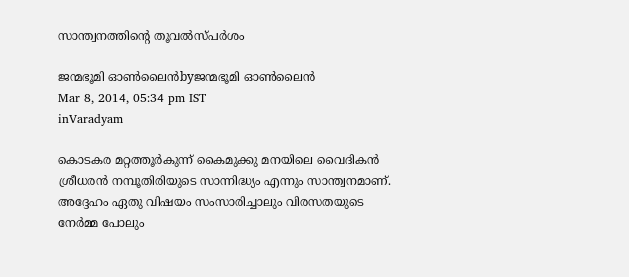സാന്ത്വനത്തിന്റെ തൂവല്‍സ്പര്‍ശം

ജന്മഭൂമി ഓണ്‍ലൈന്‍byജന്മഭൂമി ഓണ്‍ലൈന്‍
Mar 8, 2014, 05:34 pm IST
inVaradyam

കൊടകര മറ്റത്തൂര്‍കുന്ന്‌ കൈമുക്കു മനയിലെ വൈദികന്‍ ശ്രീധരന്‍ നമ്പൂതിരിയുടെ സാന്നിദ്ധ്യം എന്നും സാന്ത്വനമാണ്‌. അദ്ദേഹം ഏതു വിഷയം സംസാരിച്ചാലും വിരസതയുടെ നേര്‍മ്മ പോലും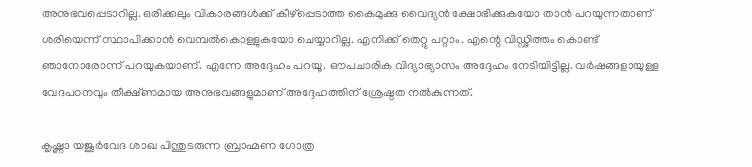അനുഭവപ്പെടാറില്ല. ഒരിക്കലും വികാരങ്ങള്‍ക്ക്‌ കീഴ്പ്പെടാത്ത കൈമുക്കു വൈദ്യന്‍ ക്ഷോഭിക്കുകയോ താന്‍ പറയുന്നതാണ്‌ ശരിയെന്ന്‌ സ്ഥാപിക്കാന്‍ വെമ്പല്‍കൊള്ളുകയോ ചെയ്യാറില്ല. എനിക്ക്‌ തെറ്റു പറ്റാം. എന്റെ വിഡ്ഢിത്തം കൊണ്ട്‌ ഞാനോരോന്ന്‌ പറയുകയാണ്‌. എന്നേ അദ്ദേഹം പറയൂ. ഔപചാരിക വിദ്യാഭ്യാസം അദ്ദേഹം നേടിയിട്ടില്ല. വര്‍ഷങ്ങളായുള്ള വേദപഠനവും തീക്ഷ്ണമായ അനുഭവങ്ങളുമാണ്‌ അദ്ദേഹത്തിന്‌ ശ്രേഷ്ഠത നല്‍കുന്നത്‌.

കൃഷ്ണാ യജുര്‍വേദ ശാഖ പിന്തുടരുന്ന ബ്രാഹ്മണ ഗോത്ര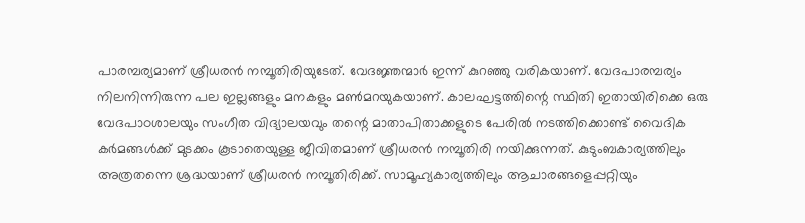പാരമ്പര്യമാണ്‌ ശ്രീധരന്‍ നമ്പൂതിരിയുടേത്‌. വേദജ്ഞന്മാര്‍ ഇന്ന്‌ കുറഞ്ഞു വരികയാണ്‌. വേദപാരമ്പര്യം നിലനിന്നിരുന്ന പല ഇല്ലങ്ങളും മനകളും മണ്‍മറയുകയാണ്‌. കാലഘട്ടത്തിന്റെ സ്ഥിതി ഇതായിരിക്കെ ഒരു വേദപാഠശാലയും സംഗീത വിദ്യാലയവും തന്റെ മാതാപിതാക്കളുടെ പേരില്‍ നടത്തിക്കൊണ്ട്‌ വൈദിക കര്‍മങ്ങള്‍ക്ക്‌ മുടക്കം കൂടാതെയുള്ള ജീവിതമാണ്‌ ശ്രീധരന്‍ നമ്പൂതിരി നയിക്കുന്നത്‌. കുടുംബകാര്യത്തിലും അത്രതന്നെ ശ്രദ്ധയാണ്‌ ശ്രീധരന്‍ നമ്പൂതിരിക്ക്‌. സാമൂഹ്യകാര്യത്തിലും ആചാരങ്ങളെപ്പറ്റിയും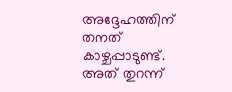അദ്ദേഹത്തിന്‌ തനത്‌ കാഴ്ചപ്പാടുണ്ട്‌. അത്‌ തുറന്ന്‌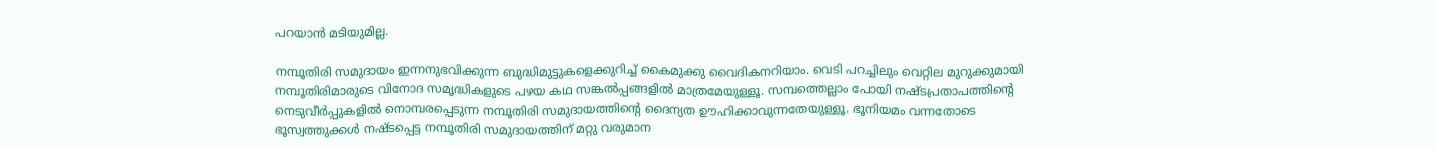പറയാന്‍ മടിയുമില്ല.

നമ്പൂതിരി സമുദായം ഇന്നനുഭവിക്കുന്ന ബുദ്ധിമുട്ടുകളെക്കുറിച്ച്‌ കൈമുക്കു വൈദികനറിയാം. വെടി പറച്ചിലും വെറ്റില മുറുക്കുമായി നമ്പൂതിരിമാരുടെ വിനോദ സമൃദ്ധികളുടെ പഴയ കഥ സങ്കല്‍പ്പങ്ങളില്‍ മാത്രമേയുള്ളൂ. സമ്പത്തെല്ലാം പോയി നഷ്ടപ്രതാപത്തിന്റെ നെടുവീര്‍പ്പുകളില്‍ നൊമ്പരപ്പെടുന്ന നമ്പൂതിരി സമുദായത്തിന്റെ ദൈന്യത ഊഹിക്കാവുന്നതേയുള്ളൂ. ഭൂനിയമം വന്നതോടെ ഭൂസ്വത്തുക്കള്‍ നഷ്ടപ്പെട്ട നമ്പൂതിരി സമുദായത്തിന്‌ മറ്റു വരുമാന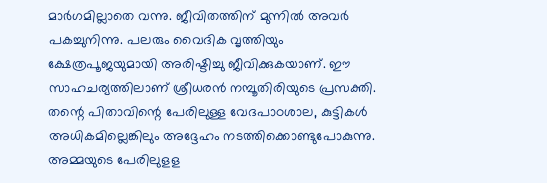മാര്‍ഗമില്ലാതെ വന്നു. ജീവിതത്തിന്‌ മുന്നില്‍ അവര്‍ പകച്ചുനിന്നു. പലരും വൈദിക വൃത്തിയും ക്ഷേത്രപൂജയുമായി അരിഷ്ടിച്ചു ജീവിക്കുകയാണ്‌. ഈ സാഹചര്യത്തിലാണ്‌ ശ്രീധരന്‍ നമ്പൂതിരിയുടെ പ്രസക്തി. തന്റെ പിതാവിന്റെ പേരിലുള്ള വേദപാഠശാല, കുട്ടികള്‍ അധികമില്ലെങ്കിലും അദ്ദേഹം നടത്തിക്കൊണ്ടുപോകുന്നു. അമ്മയുടെ പേരിലുളള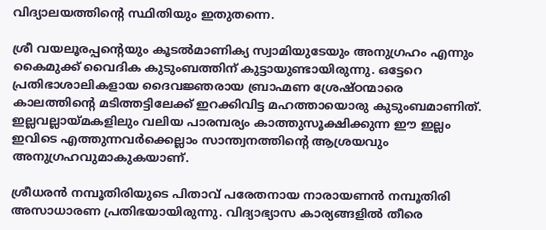വിദ്യാലയത്തിന്റെ സ്ഥിതിയും ഇതുതന്നെ.

ശ്രീ വയലൂരപ്പന്റെയും കൂടല്‍മാണിക്യ സ്വാമിയുടേയും അനുഗ്രഹം എന്നും കൈമുക്ക്‌ വൈദിക കുടുംബത്തിന്‌ കുട്ടായുണ്ടായിരുന്നു. ഒട്ടേറെ പ്രതിഭാശാലികളായ ദൈവജ്ഞരായ ബ്രാഹ്മണ ശ്രേഷ്ഠന്മാരെ കാലത്തിന്റെ മടിത്തട്ടിലേക്ക്‌ ഇറക്കിവിട്ട മഹത്തായൊരു കുടുംബമാണിത്‌. ഇല്ലവല്ലായ്‌മകളിലും വലിയ പാരമ്പര്യം കാത്തുസൂക്ഷിക്കുന്ന ഈ ഇല്ലം ഇവിടെ എത്തുന്നവര്‍ക്കെല്ലാം സാന്ത്വനത്തിന്റെ ആശ്രയവും അനുഗ്രഹവുമാകുകയാണ്‌.

ശ്രീധരന്‍ നമ്പൂതിരിയുടെ പിതാവ്‌ പരേതനായ നാരായണന്‍ നമ്പൂതിരി അസാധാരണ പ്രതിഭയായിരുന്നു. വിദ്യാഭ്യാസ കാര്യങ്ങളില്‍ തീരെ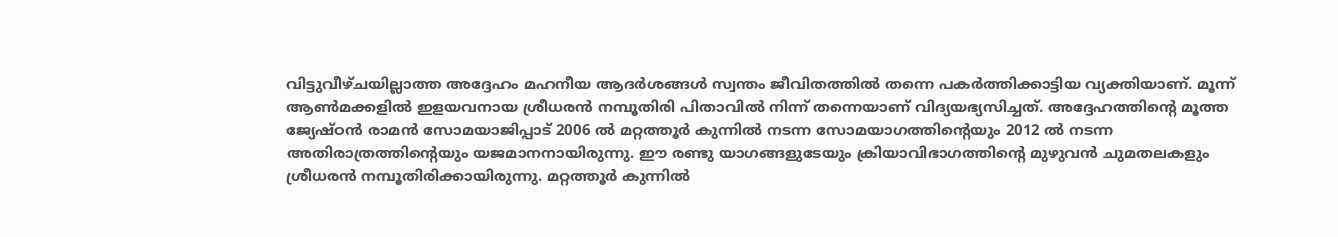വിട്ടുവീഴ്ചയില്ലാത്ത അദ്ദേഹം മഹനീയ ആദര്‍ശങ്ങള്‍ സ്വന്തം ജീവിതത്തില്‍ തന്നെ പകര്‍ത്തിക്കാട്ടിയ വ്യക്തിയാണ്‌. മൂന്ന്‌ ആണ്‍മക്കളില്‍ ഇളയവനായ ശ്രീധരന്‍ നമ്പൂതിരി പിതാവില്‍ നിന്ന്‌ തന്നെയാണ്‌ വിദ്യയഭ്യസിച്ചത്‌. അദ്ദേഹത്തിന്റെ മൂത്ത ജ്യേഷ്ഠന്‍ രാമന്‍ സോമയാജിപ്പാട്‌ 2006 ല്‍ മറ്റത്തൂര്‍ കുന്നില്‍ നടന്ന സോമയാഗത്തിന്റെയും 2012 ല്‍ നടന്ന അതിരാത്രത്തിന്റെയും യജമാനനായിരുന്നു. ഈ രണ്ടു യാഗങ്ങളുടേയും ക്രിയാവിഭാഗത്തിന്റെ മുഴുവന്‍ ചുമതലകളും ശ്രീധരന്‍ നമ്പൂതിരിക്കായിരുന്നു. മറ്റത്തൂര്‍ കുന്നില്‍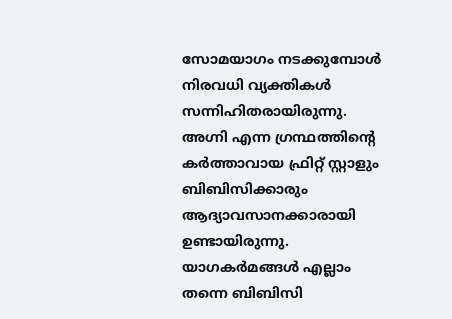സോമയാഗം നടക്കുമ്പോള്‍ നിരവധി വ്യക്തികള്‍ സന്നിഹിതരായിരുന്നു. അഗ്നി എന്ന ഗ്രന്ഥത്തിന്റെ കര്‍ത്താവായ ഫ്രിറ്റ്‌ സ്റ്റാളും ബിബിസിക്കാരും ആദ്യാവസാനക്കാരായി ഉണ്ടായിരുന്നു. യാഗകര്‍മങ്ങള്‍ എല്ലാം തന്നെ ബിബിസി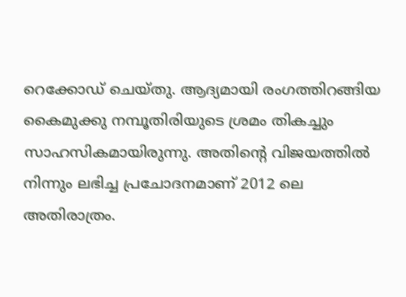റെക്കോഡ്‌ ചെയ്തു. ആദ്യമായി രംഗത്തിറങ്ങിയ കൈമുക്കു നമ്പൂതിരിയുടെ ശ്രമം തികച്ചും സാഹസികമായിരുന്നു. അതിന്റെ വിജയത്തില്‍ നിന്നും ലഭിച്ച പ്രചോദനമാണ്‌ 2012 ലെ അതിരാത്രം.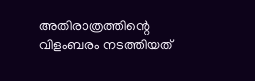അതിരാത്രത്തിന്റെ വിളംബരം നടത്തിയത്‌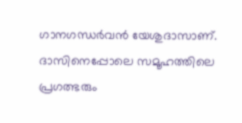ഗാനഗന്ധര്‍വന്‍ യേശുദാസാണ്‌. ദാസിനെപ്പോലെ സമൂഹത്തിലെ പ്രഗത്ഭരും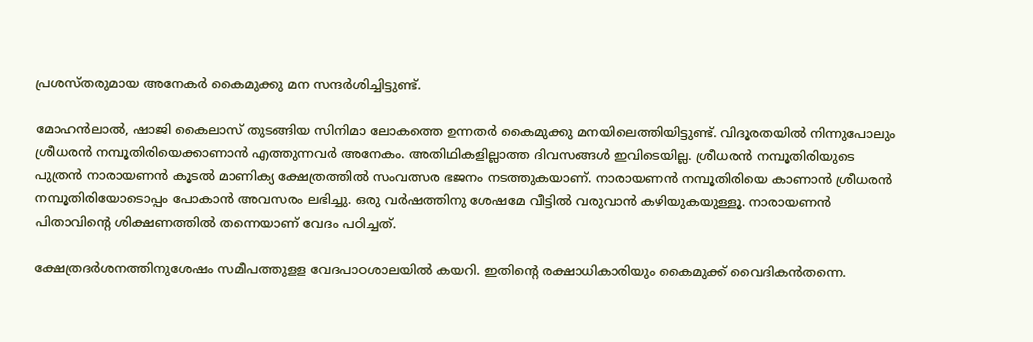പ്രശസ്തരുമായ അനേകര്‍ കൈമുക്കു മന സന്ദര്‍ശിച്ചിട്ടുണ്ട്‌.

മോഹന്‍ലാല്‍, ഷാജി കൈലാസ്‌ തുടങ്ങിയ സിനിമാ ലോകത്തെ ഉന്നതര്‍ കൈമുക്കു മനയിലെത്തിയിട്ടുണ്ട്‌. വിദൂരതയില്‍ നിന്നുപോലും ശ്രീധരന്‍ നമ്പൂതിരിയെക്കാണാന്‍ എത്തുന്നവര്‍ അനേകം. അതിഥികളില്ലാത്ത ദിവസങ്ങള്‍ ഇവിടെയില്ല. ശ്രീധരന്‍ നമ്പൂതിരിയുടെ പുത്രന്‍ നാരായണന്‍ കൂടല്‍ മാണിക്യ ക്ഷേത്രത്തില്‍ സംവത്സര ഭജനം നടത്തുകയാണ്‌. നാരായണന്‍ നമ്പൂതിരിയെ കാണാന്‍ ശ്രീധരന്‍ നമ്പൂതിരിയോടൊപ്പം പോകാന്‍ അവസരം ലഭിച്ചു. ഒരു വര്‍ഷത്തിനു ശേഷമേ വീട്ടില്‍ വരുവാന്‍ കഴിയുകയുള്ളൂ. നാരായണന്‍ പിതാവിന്റെ ശിക്ഷണത്തില്‍ തന്നെയാണ്‌ വേദം പഠിച്ചത്‌.

ക്ഷേത്രദര്‍ശനത്തിനുശേഷം സമീപത്തുളള വേദപാഠശാലയില്‍ കയറി. ഇതിന്റെ രക്ഷാധികാരിയും കൈമുക്ക്‌ വൈദികന്‍തന്നെ.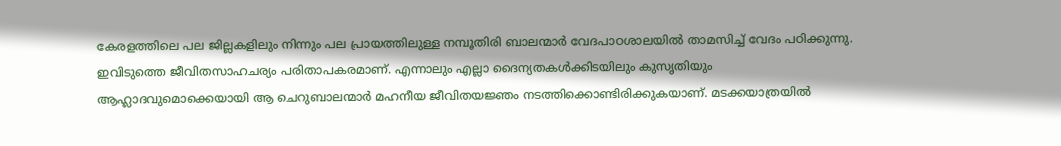കേരളത്തിലെ പല ജില്ലകളിലും നിന്നും പല പ്രായത്തിലുള്ള നമ്പൂതിരി ബാലന്മാര്‍ വേദപാഠശാലയില്‍ താമസിച്ച്‌ വേദം പഠിക്കുന്നു. ഇവിടുത്തെ ജീവിതസാഹചര്യം പരിതാപകരമാണ്‌. എന്നാലും എല്ലാ ദൈന്യതകള്‍ക്കിടയിലും കുസൃതിയും ആഹ്ലാദവുമൊക്കെയായി ആ ചെറുബാലന്മാര്‍ മഹനീയ ജീവിതയജ്ഞം നടത്തിക്കൊണ്ടിരിക്കുകയാണ്‌. മടക്കയാത്രയില്‍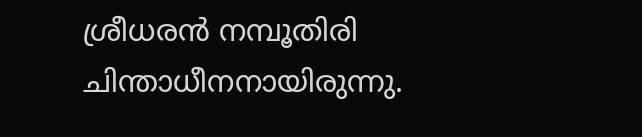ശ്രീധരന്‍ നമ്പൂതിരി ചിന്താധീനനായിരുന്നു.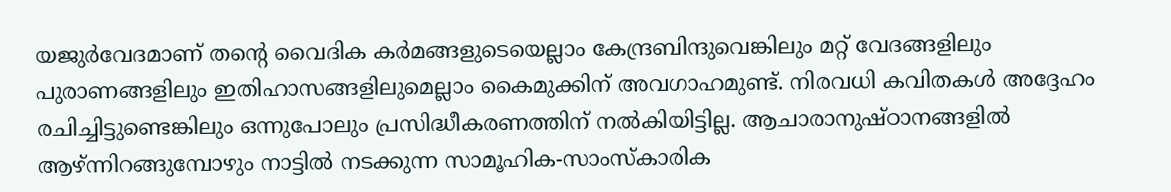യജുര്‍വേദമാണ്‌ തന്റെ വൈദിക കര്‍മങ്ങളുടെയെല്ലാം കേന്ദ്രബിന്ദുവെങ്കിലും മറ്റ്‌ വേദങ്ങളിലും പുരാണങ്ങളിലും ഇതിഹാസങ്ങളിലുമെല്ലാം കൈമുക്കിന്‌ അവഗാഹമുണ്ട്‌. നിരവധി കവിതകള്‍ അദ്ദേഹം രചിച്ചിട്ടുണ്ടെങ്കിലും ഒന്നുപോലും പ്രസിദ്ധീകരണത്തിന്‌ നല്‍കിയിട്ടില്ല. ആചാരാനുഷ്ഠാനങ്ങളില്‍ ആഴ്‌ന്നിറങ്ങുമ്പോഴും നാട്ടില്‍ നടക്കുന്ന സാമൂഹിക-സാംസ്കാരിക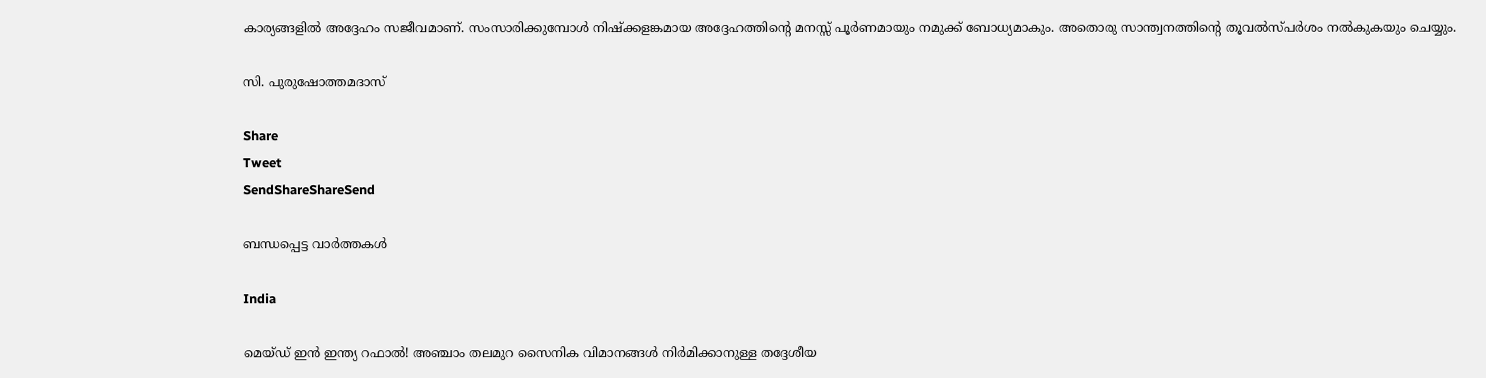കാര്യങ്ങളില്‍ അദ്ദേഹം സജീവമാണ്‌. സംസാരിക്കുമ്പോള്‍ നിഷ്ക്കളങ്കമായ അദ്ദേഹത്തിന്റെ മനസ്സ്‌ പൂര്‍ണമായും നമുക്ക്‌ ബോധ്യമാകും. അതൊരു സാന്ത്വനത്തിന്റെ തൂവല്‍സ്പര്‍ശം നല്‍കുകയും ചെയ്യും.

സി. പുരുഷോത്തമദാസ്‌

Share
Tweet
SendShareShareSend

ബന്ധപ്പെട്ട വാര്‍ത്തകള്‍

India

മെയ്ഡ് ഇന്‍ ഇന്ത്യ റഫാല്‍! അഞ്ചാം തലമുറ സൈനിക വിമാനങ്ങള്‍ നിര്‍മിക്കാനുള്ള തദ്ദേശീയ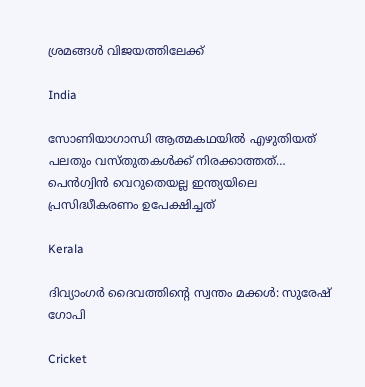ശ്രമങ്ങള്‍ വിജയത്തിലേക്ക്

India

സോണിയാഗാന്ധി ആത്മകഥയില്‍ എഴുതിയത് പലതും വസ്തുതകള്‍ക്ക് നിരക്കാത്തത്… പെന്‍ഗ്വിന്‍ വെറുതെയല്ല ഇന്ത്യയിലെ പ്രസിദ്ധീകരണം ഉപേക്ഷിച്ചത്

Kerala

ദിവ്യാംഗര്‍ ദൈവത്തിന്റെ സ്വന്തം മക്കള്‍: സുരേഷ് ഗോപി

Cricket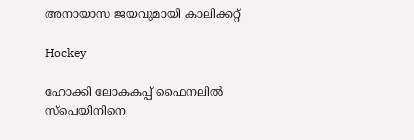അനായാസ ജയവുമായി കാലിക്കറ്റ്

Hockey

ഹോക്കി ലോകകപ്പ് ഫൈനലില്‍ സ്‌പെയിനിനെ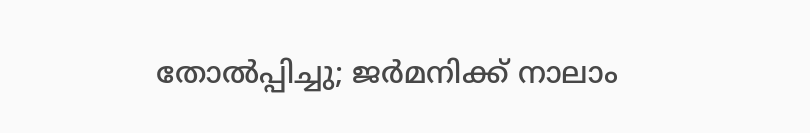തോല്‍പ്പിച്ചു; ജര്‍മനിക്ക് നാലാം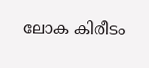ലോക കിരീടം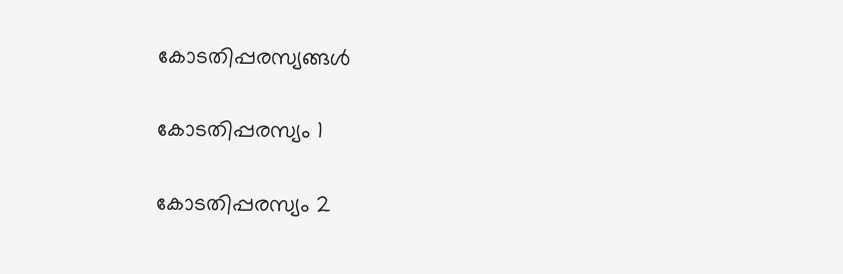കോടതിപ്പരസ്യങ്ങള്‍

കോടതിപ്പരസ്യം 1

കോടതിപ്പരസ്യം 2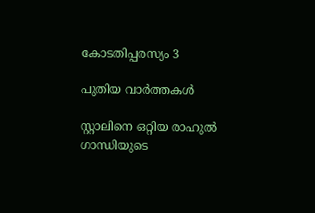കോടതിപ്പരസ്യം 3

പുതിയ വാര്‍ത്തകള്‍

സ്റ്റാലിനെ ഒറ്റിയ രാഹുല്‍ ഗാന്ധിയുടെ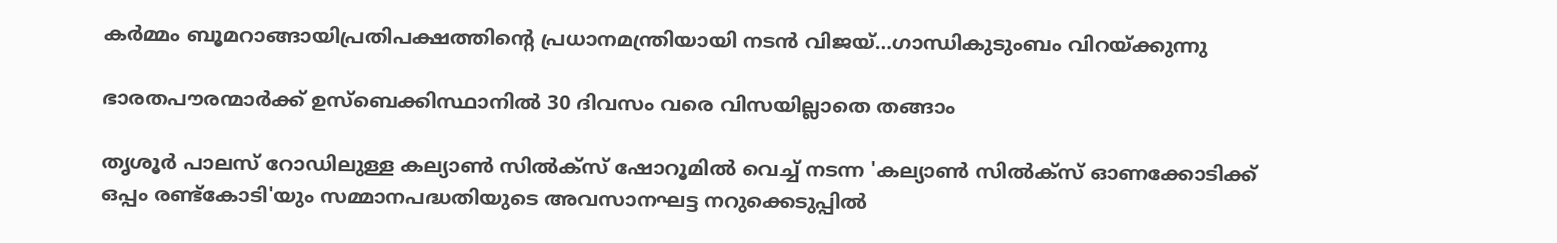കര്‍മ്മം ബൂമറാങ്ങായിപ്രതിപക്ഷത്തിന്റെ പ്രധാനമന്ത്രിയായി നടന്‍ വിജയ്…ഗാന്ധികുടുംബം വിറയ്‌ക്കുന്നു

ഭാരതപൗരന്മാര്‍ക്ക് ഉസ്ബെക്കിസ്ഥാനില്‍ 30 ദിവസം വരെ വിസയില്ലാതെ തങ്ങാം

തൃശൂര്‍ പാലസ് റോഡിലുള്ള കല്യാണ്‍ സില്‍ക്‌സ് ഷോറൂമില്‍ വെച്ച് നടന്ന 'കല്യാണ്‍ സില്‍ക്‌സ് ഓണക്കോടിക്ക് ഒപ്പം രണ്ട്‌കോടി'യും സമ്മാനപദ്ധതിയുടെ അവസാനഘട്ട നറുക്കെടുപ്പില്‍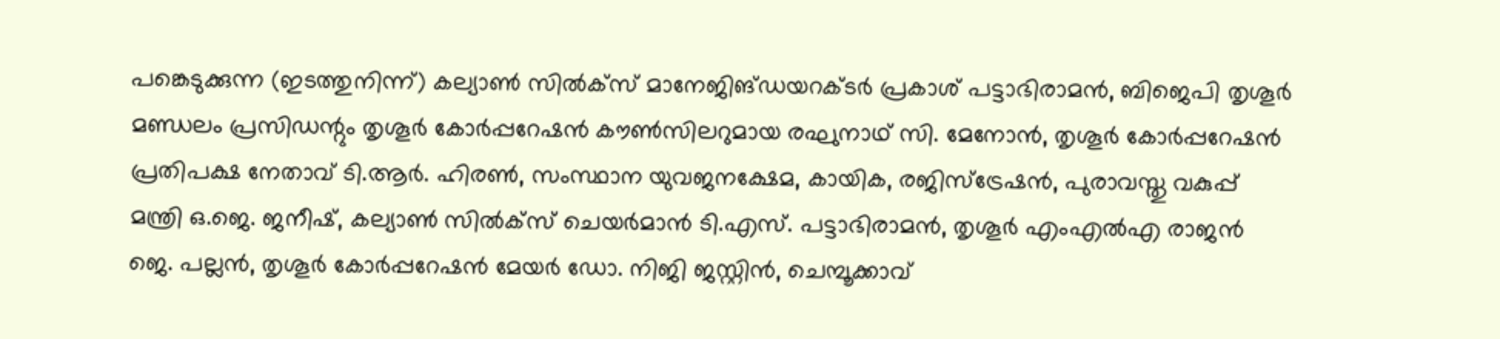പങ്കെടുക്കുന്ന (ഇടത്തുനിന്ന്) കല്യാണ്‍ സില്‍ക്‌സ് മാനേജിങ്ഡയറക്ടര്‍ പ്രകാശ് പട്ടാഭിരാമന്‍, ബിജെപി തൃശൂര്‍ മണ്ഡലം പ്രസിഡന്റും തൃശൂര്‍ കോര്‍പ്പറേഷന്‍ കൗണ്‍സിലറുമായ രഘുനാഥ് സി. മേനോന്‍, തൃശൂര്‍ കോര്‍പ്പറേഷന്‍ പ്രതിപക്ഷ നേതാവ് ടി.ആര്‍. ഹിരണ്‍, സംസ്ഥാന യുവജനക്ഷേമ, കായിക, രജിസ്‌ട്രേഷന്‍, പുരാവസ്തു വകുപ്പ് മന്ത്രി ഒ.ജെ. ജനീഷ്, കല്യാണ്‍ സില്‍ക്‌സ് ചെയര്‍മാന്‍ ടി.എസ്. പട്ടാഭിരാമന്‍, തൃശൂര്‍ എംഎല്‍എ രാജന്‍ ജെ. പല്ലന്‍, തൃശൂര്‍ കോര്‍പ്പറേഷന്‍ മേയര്‍ ഡോ. നിജി ജസ്റ്റിന്‍, ചെമ്പൂക്കാവ്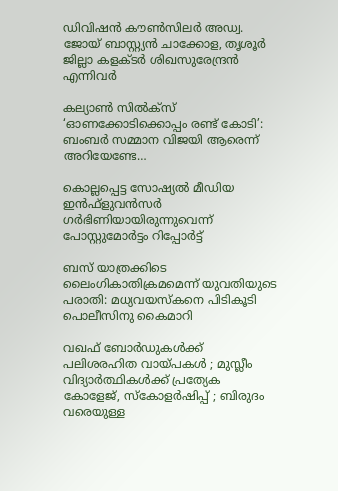ഡിവിഷന്‍ കൗണ്‍സിലര്‍ അഡ്വ. ജോയ് ബാസ്റ്റ്യന്‍ ചാക്കോള, തൃശൂര്‍ ജില്ലാ കളക്ടര്‍ ശിഖസുരേന്ദ്രന്‍ എന്നിവര്‍

കല്യാണ്‍ സില്‍ക്‌സ് ‘ഓണക്കോടിക്കൊപ്പം രണ്ട് കോടി’: ബംബര്‍ സമ്മാന വിജയി ആരെന്ന് അറിയേണ്ടേ…

കൊല്ലപ്പെട്ട സോഷ്യല്‍ മീഡിയ ഇന്‍ഫ്‌ളുവന്‍സര്‍ ഗര്‍ഭിണിയായിരുന്നുവെന്ന് പോസ്റ്റുമോര്‍ട്ടം റിപ്പോര്‍ട്ട്

ബസ് യാത്രക്കിടെ ലൈംഗികാതിക്രമമെന്ന് യുവതിയുടെ പരാതി: മധ്യവയസ്‌കനെ പിടികൂടി പൊലീസിനു കൈമാറി

വഖഫ് ബോർഡുകൾക്ക് പലിശരഹിത വായ്‌പകൾ ; മുസ്ലീം വിദ്യാർത്ഥികൾക്ക് പ്രത്യേക കോളേജ്, സ്കോളർഷിപ്പ് ; ബിരുദം വരെയുള്ള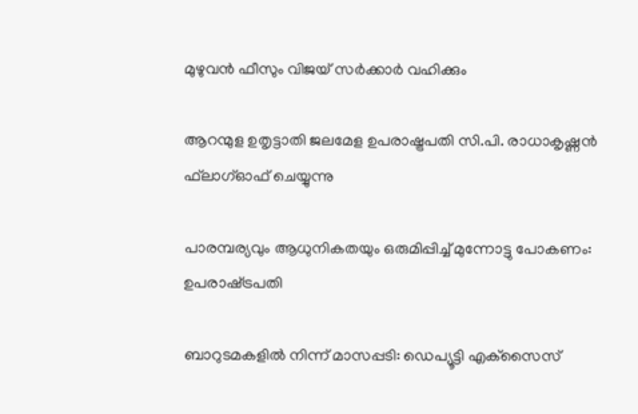മുഴുവൻ ഫീസും വിജയ് സർക്കാർ വഹിക്കും

ആറന്മുള ഉതൃട്ടാതി ജലമേള ഉപരാഷ്ട്രപതി സി.പി. രാധാകൃഷ്ണന്‍ ഫ്‌ലാഗ്ഓഫ് ചെയ്യുന്നു

പാരമ്പര്യവും ആധുനികതയും ഒരുമിപ്പിച്ച് മുന്നോട്ടു പോകണം: ഉപരാഷ്‌ട്രപതി

ബാറുടമകളില്‍ നിന്ന് മാസപ്പടി: ഡെപ്യൂട്ടി എക്‌സൈസ്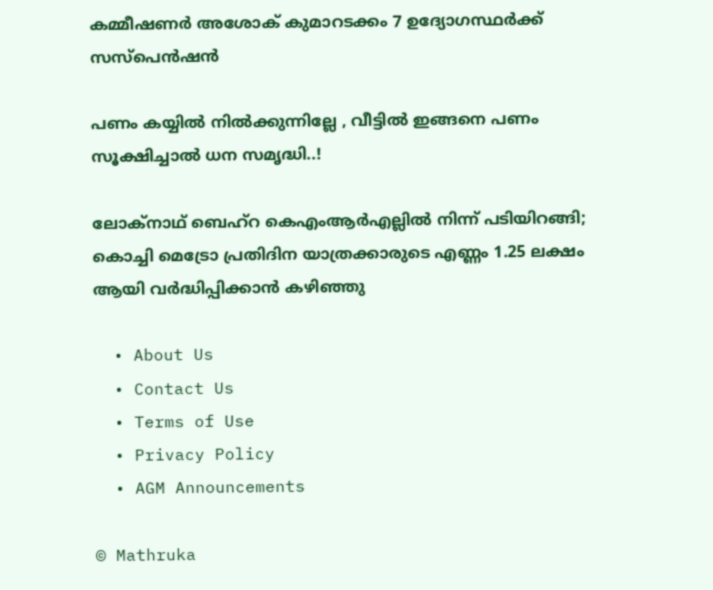കമ്മീഷണര്‍ അശോക് കുമാറടക്കം 7 ഉദ്യോഗസ്ഥര്‍ക്ക് സസ്‌പെന്‍ഷന്‍

പണം കയ്യിൽ നിൽക്കുന്നില്ലേ , വീട്ടിൽ ഇങ്ങനെ പണം സൂക്ഷിച്ചാൽ ധന സമൃദ്ധി..!

ലോക്‌നാഥ് ബെഹ്‌റ കെഎംആര്‍എല്ലില്‍ നിന്ന് പടിയിറങ്ങി; കൊച്ചി മെട്രോ പ്രതിദിന യാത്രക്കാരുടെ എണ്ണം 1.25 ലക്ഷം ആയി വര്‍ദ്ധിപ്പിക്കാന്‍ കഴിഞ്ഞു

  • About Us
  • Contact Us
  • Terms of Use
  • Privacy Policy
  • AGM Announcements

© Mathruka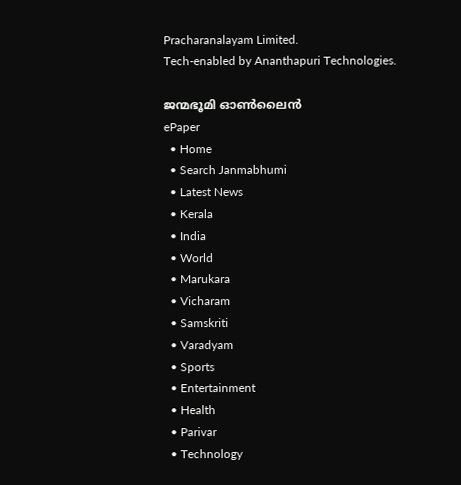Pracharanalayam Limited.
Tech-enabled by Ananthapuri Technologies.

ജന്മഭൂമി ഓണ്‍ലൈന്‍
ePaper
  • Home
  • Search Janmabhumi
  • Latest News
  • Kerala
  • India
  • World
  • Marukara
  • Vicharam
  • Samskriti
  • Varadyam
  • Sports
  • Entertainment
  • Health
  • Parivar
  • Technology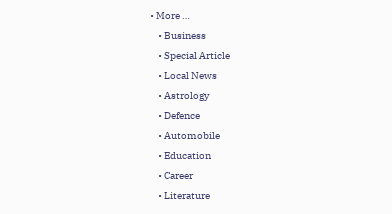• More …
    • Business
    • Special Article
    • Local News
    • Astrology
    • Defence
    • Automobile
    • Education
    • Career
    • Literature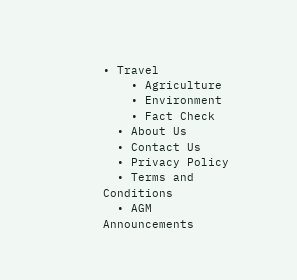• Travel
    • Agriculture
    • Environment
    • Fact Check
  • About Us
  • Contact Us
  • Privacy Policy
  • Terms and Conditions
  • AGM Announcements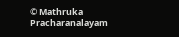© Mathruka Pracharanalayam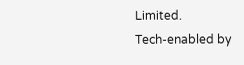Limited.
Tech-enabled by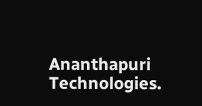Ananthapuri Technologies.